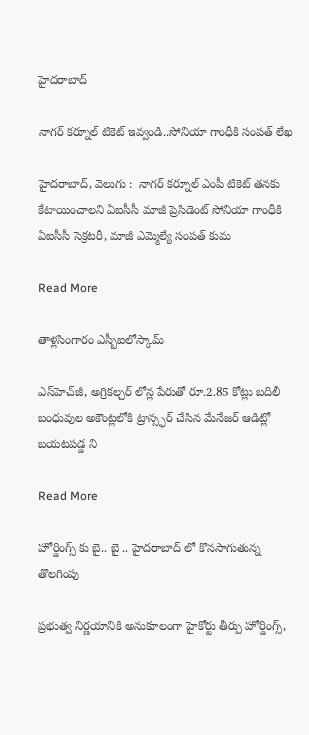హైదరాబాద్

నాగర్ కర్నూల్ టికెట్ ఇవ్వండి..సోనియా గాంధీకి సంపత్ లేఖ

హైదరాబాద్, వెలుగు :  నాగర్ కర్నూల్ ఎంపీ టికెట్ తనకు కేటాయించాలని ఏఐసీసీ మాజీ ప్రెసిడెంట్ సోనియా గాంధీకి ఏఐసీసీ సెక్రటరీ, మాజీ ఎమ్మెల్యే సంపత్ కుమ

Read More

తాళ్లసింగారం ఎస్బీఐలోస్కామ్

ఎస్‌హెచ్‌జీ, అగ్రికల్చర్ లోన్ల పేరుతో రూ.2.85 కోట్లు బదిలీ  బంధువుల అకౌంట్లలోకి ట్రాన్స్ఫర్ చేసిన మేనేజర్ ఆడిట్లో బయటపడ్డ ని

Read More

హోర్డింగ్స్ కు బై.. బై .. హైదరాబాద్ లో కొనసాగుతున్న తొలగింపు

ప్రభుత్వ నిర్ణయానికి అనుకూలంగా హైకోర్టు తీర్పు హోర్డింగ్స్,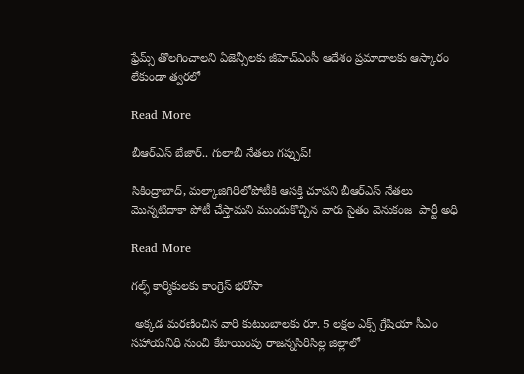ఫ్రేమ్స్ తొలగించాలని ఏజెన్సీలకు జీహెచ్ఎంసీ ఆదేశం ప్రమాదాలకు ఆస్కారం లేకుండా త్వరలో

Read More

బీఆర్ఎస్ బేజార్.. గులాబీ నేతలు గప్చుప్!

సికింద్రాబాద్, మల్కాజిగిరిలోపోటీకి ఆసక్తి చూపని బీఆర్ఎస్ నేతలు  మొన్నటిదాకా పోటీ చేస్తామని ముందుకొచ్చిన వారు సైతం వెనుకంజ  పార్టీ అధి

Read More

గల్ఫ్ కార్మికులకు కాంగ్రెస్ భరోసా

 అక్కడ మరణించిన వారి కుటుంబాలకు రూ. 5 లక్షల ఎక్స్ గ్రేషియా సీఎం సహాయనిధి నుంచి కేటాయింపు రాజన్నసిరిసిల్ల జిల్లాలో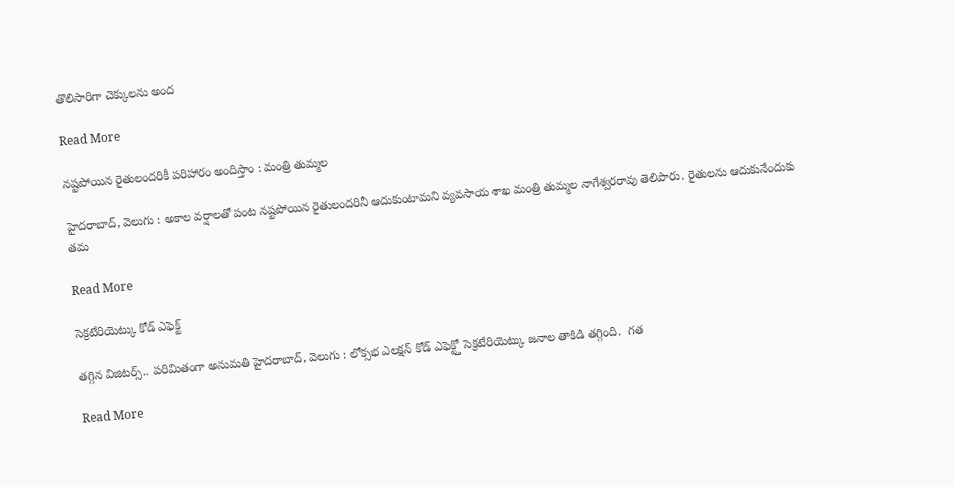తొలిసారిగా చెక్కులను అంద

Read More

నష్టపోయిన రైతులందరికీ పరిహారం అందిస్తాం : మంత్రి తుమ్మల

హైదరాబాద్‌, వెలుగు : అకాల వర్షాలతో పంట నష్టపోయిన రైతులందరినీ ఆదుకుంటామని వ్యవసాయ శాఖ మంత్రి తుమ్మల నాగేశ్వరరావు తెలిపారు. రైతులను ఆదుకునేందుకు తమ

Read More

సెక్రటేరియెట్కు కోడ్ ఎఫెక్ట్

తగ్గిన విజిటర్స్.. పరిమితంగా అనుమతి హైదరాబాద్, వెలుగు : లోక్సభ ఎలక్షన్ కోడ్ ఎఫెక్ట్తో సెక్రటేరియెట్కు జనాల తాకిడి తగ్గింది.  గత

Read More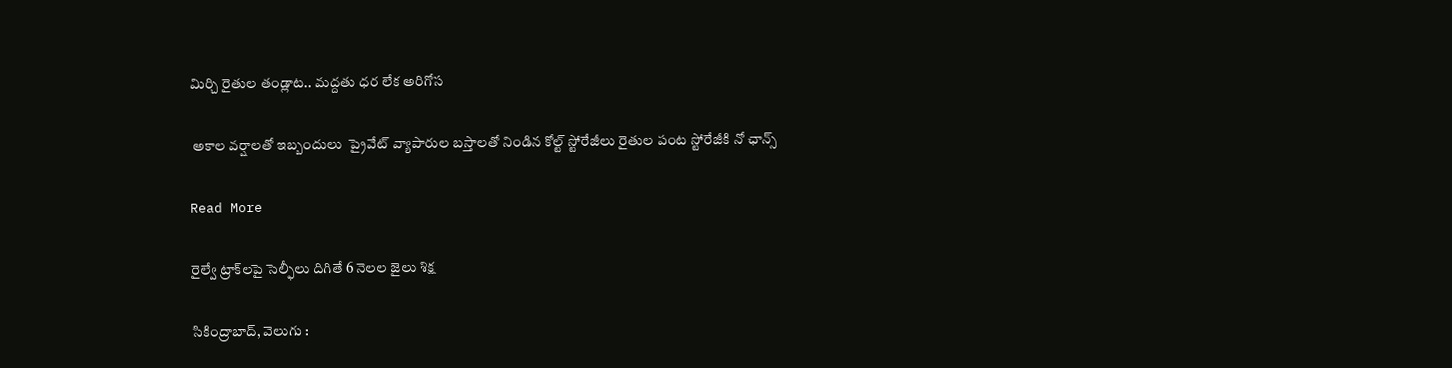మిర్చి రైతుల తండ్లాట.. మద్దతు ధర లేక అరిగోస

 అకాల వర్షాలతో ఇబ్బందులు  ప్రైవేట్‌‌ వ్యాపారుల బస్తాలతో నిండిన కోల్ట్‌‌ స్టోరేజీలు రైతుల పంట స్టోరేజీకి నో ఛాన్స్

Read More

రైల్వే ట్రాక్‌‌‌‌లపై సెల్ఫీలు దిగితే 6 నెలల జైలు శిక్ష

సికింద్రాబాద్, వెలుగు :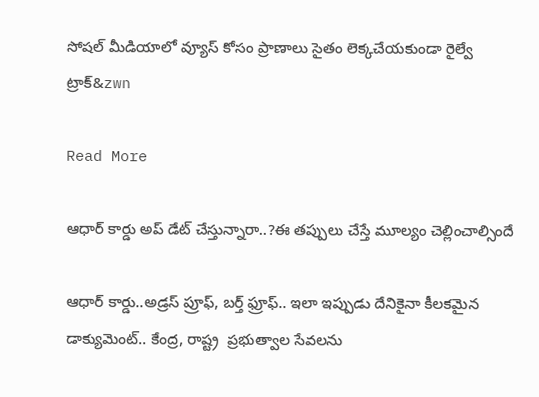సోషల్‌‌‌‌ మీడియాలో వ్యూస్‌‌‌‌ కోసం ప్రాణాలు సైతం లెక్కచేయకుండా రైల్వే ట్రాక్&zwn

Read More

ఆధార్ కార్డు అప్ డేట్ చేస్తున్నారా..?ఈ తప్పులు చేస్తే మూల్యం చెల్లించాల్సిందే

ఆధార్ కార్డు..అడ్రస్ ప్రూఫ్, బర్త్ ఫ్రూఫ్.. ఇలా ఇప్పుడు దేనికైనా కీలకమైన డాక్యుమెంట్.. కేంద్ర, రాష్ట్ర  ప్రభుత్వాల సేవలను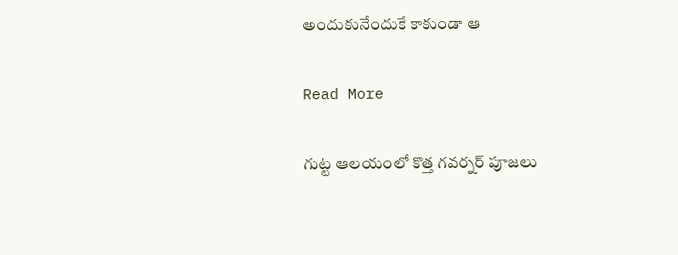అందుకునేందుకే కాకుండా ఆ

Read More

గుట్ట ఆలయంలో కొత్త గవర్నర్ పూజలు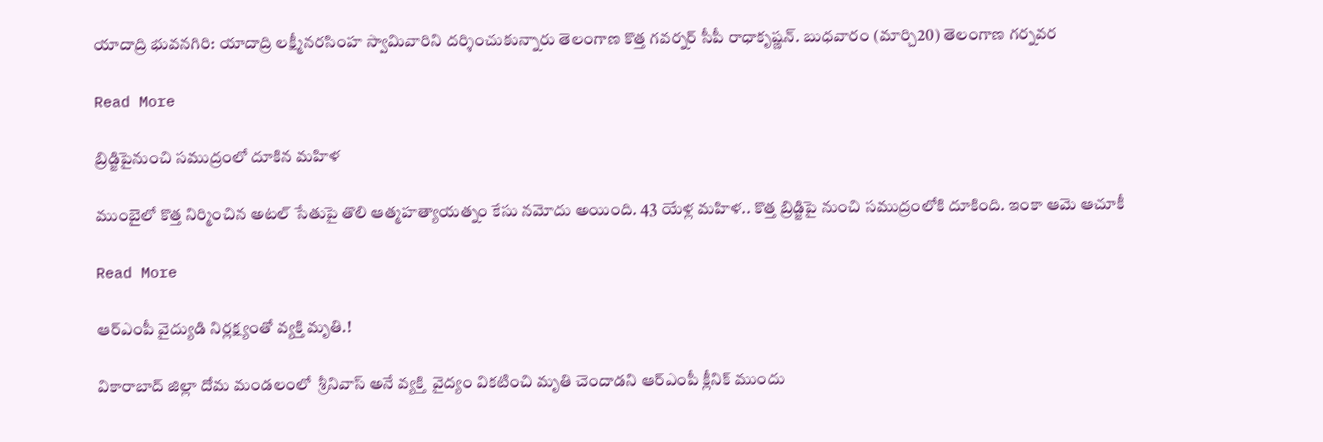యాదాద్రి భువనగిరి: యాదాద్రి లక్ష్మీనరసింహ స్వామివారిని దర్శించుకున్నారు తెలంగాణ కొత్త గవర్నర్ సీపీ రాధాకృష్ణన్. బుధవారం (మార్చి20) తెలంగాణ గర్నవర

Read More

బ్రిడ్జిపైనుంచి సముద్రంలో దూకిన మహిళ

ముంబైలో కొత్త నిర్మించిన అటల్ సేతుపై తొలి ఆత్మహత్యాయత్నం కేసు నమోదు అయింది. 43 యేళ్ల మహిళ.. కొత్త బ్రిడ్జిపై నుంచి సముద్రంలోకి దూకింది. ఇంకా ఆమె ఆచూకీ

Read More

ఆర్ఎంపీ వైద్యుడి నిర్లక్ష్యంతో వ్యక్తి మృతి.!

వికారాబాద్ జిల్లా దోమ మండలంలో  శ్రీనివాస్ అనే వ్యక్తి  వైద్యం వికటించి మృతి చెందాడని ఆర్ఎంపీ క్లీనిక్ ముందు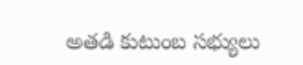అతడి కుటుంబ సభ్యులు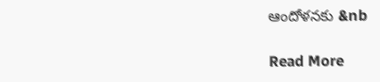ఆందోళనకు &nb

Read More